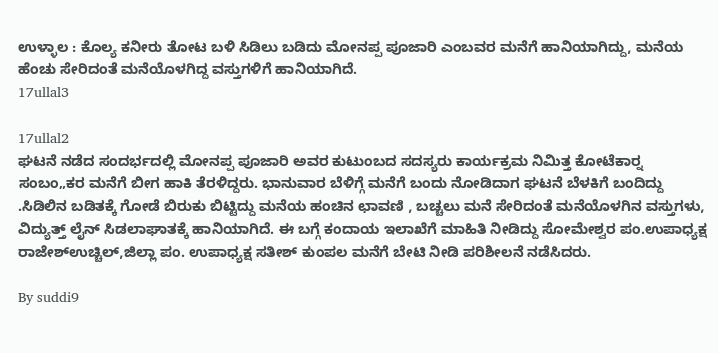ಉಳ್ಳಾಲ : ಕೊಲ್ಯ ಕನೀರು ತೋಟ ಬಳಿ ಸಿಡಿಲು ಬಡಿದು ಮೋನಪ್ಪ ಪೂಜಾರಿ ಎಂಬವರ ಮನೆಗೆ ಹಾನಿಯಾಗಿದ್ದು, ಮನೆಯ ಹೆಂಚು ಸೇರಿದಂತೆ ಮನೆಯೊಳಗಿದ್ದ ವಸ್ತುಗಳಿಗೆ ಹಾನಿಯಾಗಿದೆ.
17ullal3

17ullal2
ಘಟನೆ ನಡೆದ ಸಂದರ್ಭದಲ್ಲಿ ಮೋನಪ್ಪ ಪೂಜಾರಿ ಅವರ ಕುಟುಂಬದ ಸದಸ್ಯರು ಕಾರ್ಯಕ್ರಮ ನಿಮಿತ್ತ ಕೋಟೆಕಾರ್‍ನ ಸಂಬಂ„ಕರ ಮನೆಗೆ ಬೀಗ ಹಾಕಿ ತೆರಳಿದ್ದರು. ಭಾನುವಾರ ಬೆಳಿಗ್ಗೆ ಮನೆಗೆ ಬಂದು ನೋಡಿದಾಗ ಘಟನೆ ಬೆಳಕಿಗೆ ಬಂದಿದ್ದು .ಸಿಡಿಲಿನ ಬಡಿತಕ್ಕೆ ಗೋಡೆ ಬಿರುಕು ಬಿಟ್ಟಿದ್ದು ಮನೆಯ ಹಂಚಿನ ಛಾವಣಿ , ಬಚ್ಚಲು ಮನೆ ಸೇರಿದಂತೆ ಮನೆಯೊಳಗಿನ ವಸ್ತುಗಳು, ವಿದ್ಯುತ್ತ್ ಲೈನ್ ಸಿಡಲಾಘಾತಕ್ಕೆ ಹಾನಿಯಾಗಿದೆ. ಈ ಬಗ್ಗೆ ಕಂದಾಯ ಇಲಾಖೆಗೆ ಮಾಹಿತಿ ನೀಡಿದ್ದು ಸೋಮೇಶ್ವರ ಪಂ.ಉಪಾಧ್ಯಕ್ಷ ರಾಜೇಶ್‍ಉಚ್ಚಿಲ್,ಜಿಲ್ಲಾ ಪಂ. ಉಪಾಧ್ಯಕ್ಷ ಸತೀಶ್ ಕುಂಪಲ ಮನೆಗೆ ಬೇಟಿ ನೀಡಿ ಪರಿಶೀಲನೆ ನಡೆಸಿದರು.

By suddi9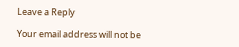Leave a Reply

Your email address will not be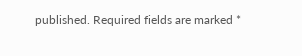published. Required fields are marked *